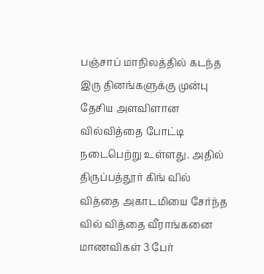பஞ்சாப் மாநிலத்தில் கடந்த இரு தினங்களுக்கு முன்பு தேசிய அளவிளான வில்வித்தை போட்டி நடைபெற்று உள்ளது. அதில் திருப்பத்தூர் கிங் வில் வித்தை அகாடமியை சேர்ந்த வில் வித்தை வீராங்கனை மாணவிகள் 3 பேர்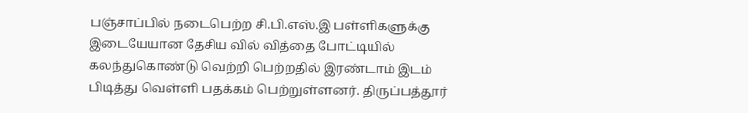பஞ்சாப்பில் நடைபெற்ற சி.பி.எஸ்.இ பள்ளிகளுக்கு இடையேயான தேசிய வில் வித்தை போட்டியில் கலந்துகொண்டு வெற்றி பெற்றதில் இரண்டாம் இடம் பிடித்து வெள்ளி பதக்கம் பெற்றுள்ளனர். திருப்பத்தூர்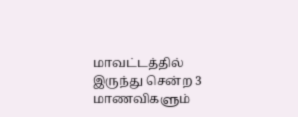மாவட்டத்தில் இருந்து சென்ற 3 மாணவிகளும்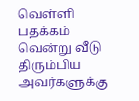வெள்ளி பதக்கம் வென்று வீடு திரும்பிய அவர்களுக்கு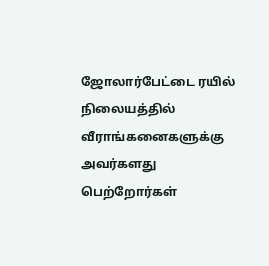ஜோலார்பேட்டை ரயில் நிலையத்தில் வீராங்கனைகளுக்கு அவர்களது பெற்றோர்கள்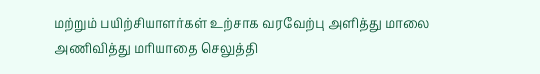மற்றும் பயிற்சியாளர்கள் உற்சாக வரவேற்பு அளித்து மாலை அணிவித்து மரியாதை செலுத்தி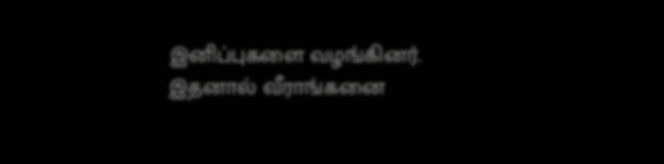இனிப்புகளை வழங்கினர். இதனால் வீராங்கனை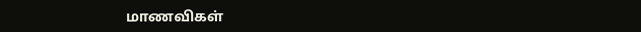மாணவிகள்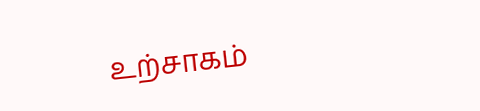உற்சாகம்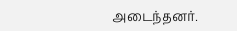அடைந்தனர்.